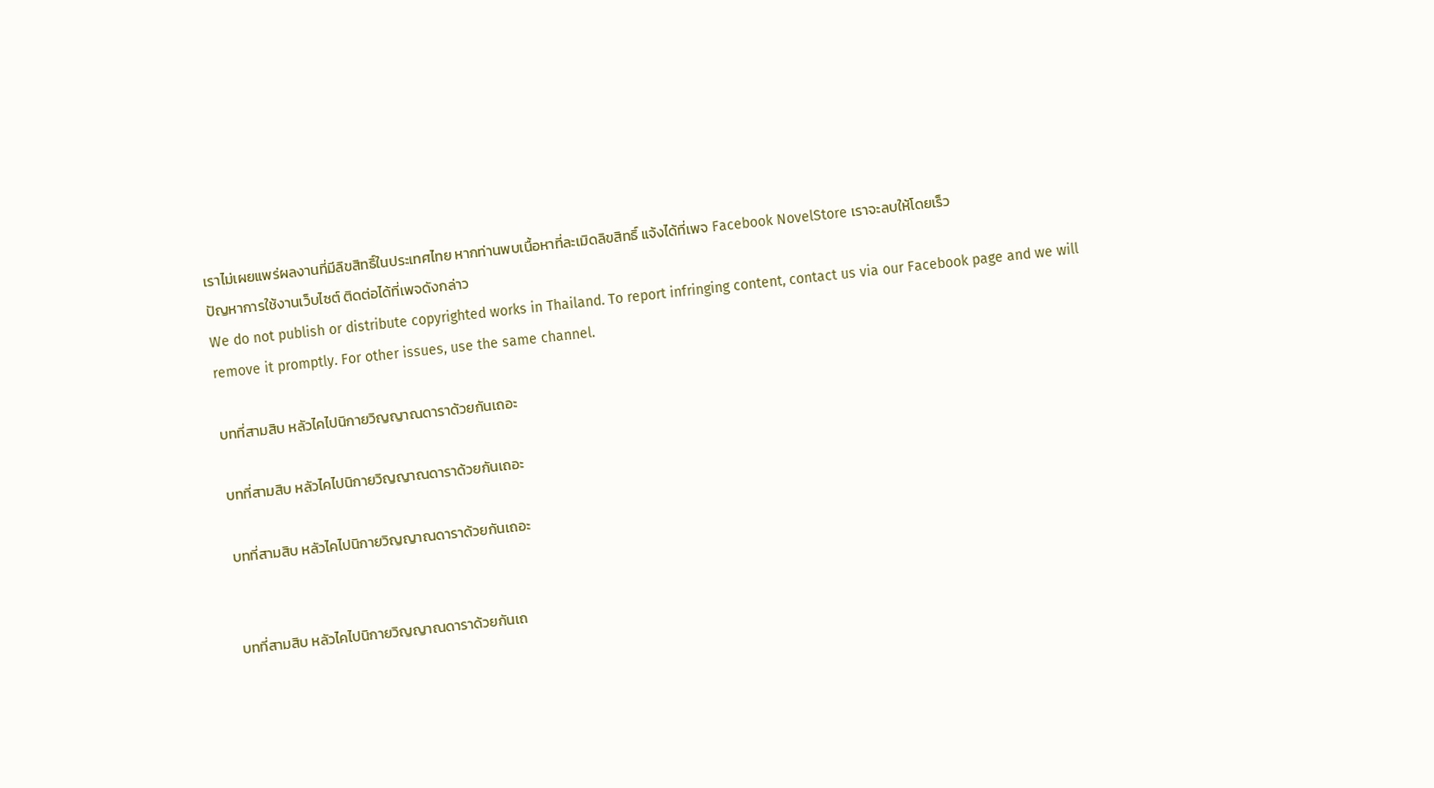เราไม่เผยแพร่ผลงานที่มีลิขสิทธิ์ในประเทศไทย หากท่านพบเนื้อหาที่ละเมิดลิขสิทธิ์ แจ้งได้ที่เพจ Facebook NovelStore เราจะลบให้โดยเร็ว
ปัญหาการใช้งานเว็บไซต์ ติดต่อได้ที่เพจดังกล่าว
We do not publish or distribute copyrighted works in Thailand. To report infringing content, contact us via our Facebook page and we will remove it promptly. For other issues, use the same channel.

บทที่สามสิบ หลัวไคไปนิกายวิญญาณดาราด้วยกันเถอะ

บทที่สามสิบ หลัวไคไปนิกายวิญญาณดาราด้วยกันเถอะ

บทที่สามสิบ หลัวไคไปนิกายวิญญาณดาราด้วยกันเถอะ


บทที่สามสิบ หลัวไคไปนิกายวิญญาณดาราด้วยกันเถ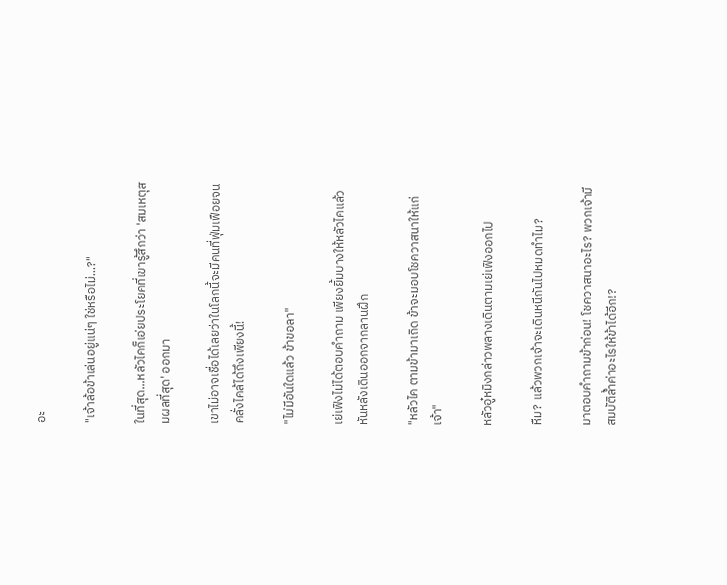อะ

"เจ้าล้อข้าเล่นอยู่แน่ๆ ใช่หรือไม่...?"

ในที่สุด...หลัวไคก็เอ่ยประโยคที่เขารู้สึกว่า 'สมเหตุสมผลที่สุด' ออกมา

เขาไม่อาจเชื่อได้เลยว่าในโลกนี้จะมีคนที่ฟุ่มเฟือยจนคลั่งไคล้ได้ถึงเพียงนี้!

"ไม่มีอันใดแล้ว ข้าขอลา"

เย่เฟิงไม่ได้ตอบคำถาม เพียงยิ้มบางให้หลัวไคแล้วหันหลังเดินออกจากลานฝึก

"หลัวไค ตามข้ามาเถิด ข้าจะมอบโชควาสนาให้แก่เจ้า"

หลัวอู๋หมิงกล่าวพลางเดินตามเย่เฟิงออกไป

หืม? แล้วพวกเจ้าจะเดินหนีกันไปหมดทำไม?

มาตอบคำถามข้าก่อน! โชควาสนาอะไร? พวกเจ้ามีสมบัติล้ำค่าอะไรให้ข้าได้อีก!?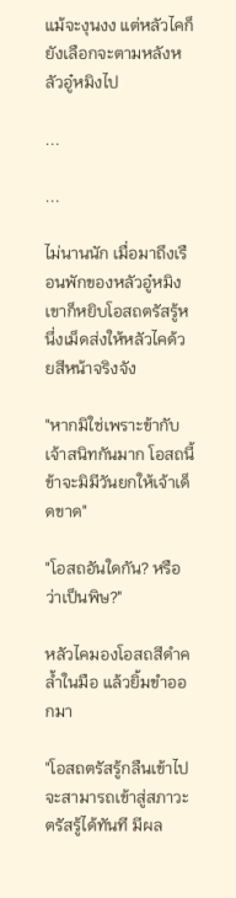แม้จะงุนงง แต่หลัวไคก็ยังเลือกจะตามหลังหลัวอู๋หมิงไป

...

...

ไม่นานนัก เมื่อมาถึงเรือนพักของหลัวอู๋หมิง เขาก็หยิบโอสถตรัสรู้หนึ่งเม็ดส่งให้หลัวไคด้วยสีหน้าจริงจัง

"หากมิใช่เพราะข้ากับเจ้าสนิทกันมาก โอสถนี้ข้าจะมิมีวันยกให้เจ้าเด็ดขาด"

"โอสถอันใดกัน? หรือว่าเป็นพิษ?"

หลัวไคมองโอสถสีดำคล้ำในมือ แล้วยิ้มขำออกมา

"โอสถตรัสรู้กลืนเข้าไปจะสามารถเข้าสู่สภาวะตรัสรู้ได้ทันที มีผล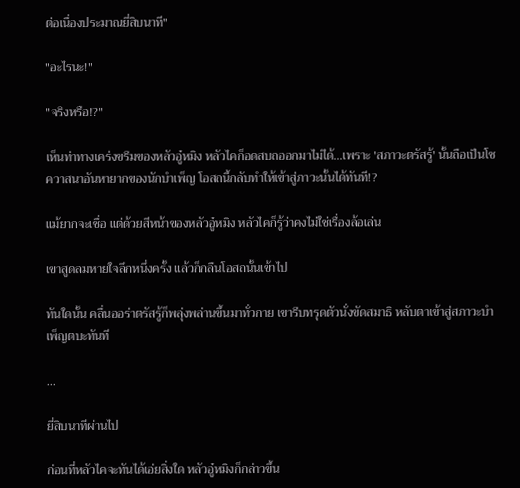ต่อเนื่องประมาณยี่สิบนาที"

"อะไรนะ!"

"จริงหรือ!?"

เห็นท่าทางเคร่งขรึมของหลัวอู๋หมิง หลัวไคก็อดสบถออกมาไม่ได้...เพราะ 'สภาวะตรัสรู้' นั้นถือเป็นโชควาสนาอันหายากของนักบำเพ็ญ โอสถนี้กลับทำให้เข้าสู่ภาวะนั้นได้ทันที!?

แม้ยากจะเชื่อ แต่ด้วยสีหน้าของหลัวอู๋หมิง หลัวไคก็รู้ว่าคงไม่ใช่เรื่องล้อเล่น

เขาสูดลมหายใจลึกหนึ่งครั้ง แล้วก็กลืนโอสถนั้นเข้าไป

ทันใดนั้น คลื่นออร่าตรัสรู้ก็พลุ่งพล่านขึ้นมาทั่วกาย เขารีบทรุดตัวนั่งขัดสมาธิ หลับตาเข้าสู่สภาวะบำเพ็ญตบะทันที

...

ยี่สิบนาทีผ่านไป

ก่อนที่หลัวไคจะทันได้เอ่ยสิ่งใด หลัวอู๋หมิงก็กล่าวขึ้น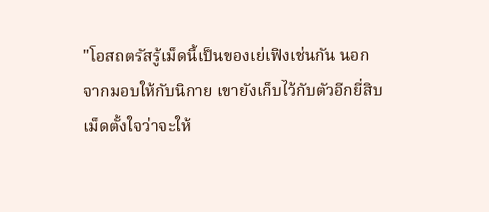"โอสถตรัสรู้เม็ดนี้เป็นของเย่เฟิงเช่นกัน นอกจากมอบให้กับนิกาย เขายังเก็บไว้กับตัวอีกยี่สิบเม็ดตั้งใจว่าจะให้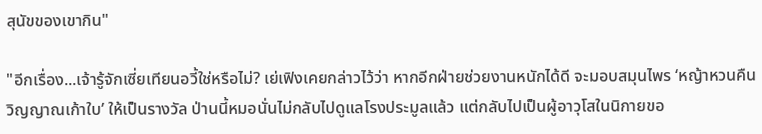สุนัขของเขากิน"

"อีกเรื่อง...เจ้ารู้จักเซี่ยเทียนอวี้ใช่หรือไม่? เย่เฟิงเคยกล่าวไว้ว่า หากอีกฝ่ายช่วยงานหนักได้ดี จะมอบสมุนไพร ‘หญ้าหวนคืนวิญญาณเก้าใบ’ ให้เป็นรางวัล ป่านนี้หมอนั่นไม่กลับไปดูแลโรงประมูลแล้ว แต่กลับไปเป็นผู้อาวุโสในนิกายขอ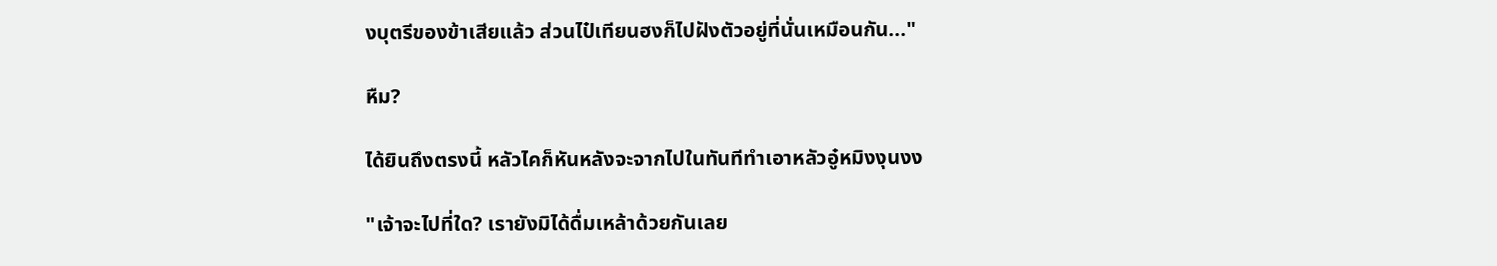งบุตรีของข้าเสียแล้ว ส่วนไป๋เทียนฮงก็ไปฝังตัวอยู่ที่นั่นเหมือนกัน..."

หืม?

ได้ยินถึงตรงนี้ หลัวไคก็หันหลังจะจากไปในทันทีทำเอาหลัวอู๋หมิงงุนงง

"เจ้าจะไปที่ใด? เรายังมิได้ดื่มเหล้าด้วยกันเลย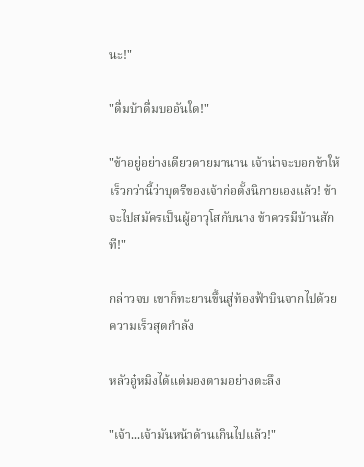นะ!"

"ดื่มบ้าดื่มบออันใด!"

"ข้าอยู่อย่างเดียวดายมานาน เจ้าน่าจะบอกข้าให้เร็วกว่านี้ว่าบุตรีของเจ้าก่อตั้งนิกายเองแล้ว! ข้าจะไปสมัครเป็นผู้อาวุโสกับนาง ข้าควรมีบ้านสักที!"

กล่าวจบ เขาก็ทะยานขึ้นสู่ท้องฟ้าบินจากไปด้วยความเร็วสุดกำลัง

หลัวอู๋หมิงได้แต่มองตามอย่างตะลึง

"เจ้า...เจ้ามันหน้าด้านเกินไปแล้ว!"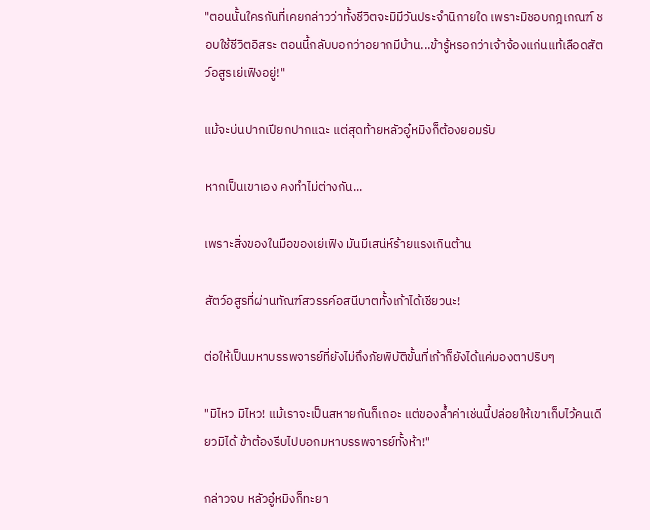"ตอนนั้นใครกันที่เคยกล่าวว่าทั้งชีวิตจะมิมีวันประจำนิกายใด เพราะมิชอบกฎเกณฑ์ ชอบใช้ชีวิตอิสระ ตอนนี้กลับบอกว่าอยากมีบ้าน...ข้ารู้หรอกว่าเจ้าจ้องแก่นแท้เลือดสัตว์อสูรเย่เฟิงอยู่!"

แม้จะบ่นปากเปียกปากแฉะ แต่สุดท้ายหลัวอู๋หมิงก็ต้องยอมรับ

หากเป็นเขาเอง คงทำไม่ต่างกัน...

เพราะสิ่งของในมือของเย่เฟิง มันมีเสน่ห์ร้ายแรงเกินต้าน

สัตว์อสูรที่ผ่านทัณฑ์สวรรค์อสนีบาตทั้งเก้าได้เชียวนะ!

ต่อให้เป็นมหาบรรพจารย์ที่ยังไม่ถึงภัยพิบัติขั้นที่เก้าก็ยังได้แค่มองตาปริบๆ

"มิไหว มิไหว! แม้เราจะเป็นสหายกันก็เถอะ แต่ของล้ำค่าเช่นนี้ปล่อยให้เขาเก็บไว้คนเดียวมิได้ ข้าต้องรีบไปบอกมหาบรรพจารย์ทั้งห้า!"

กล่าวจบ หลัวอู๋หมิงก็ทะยา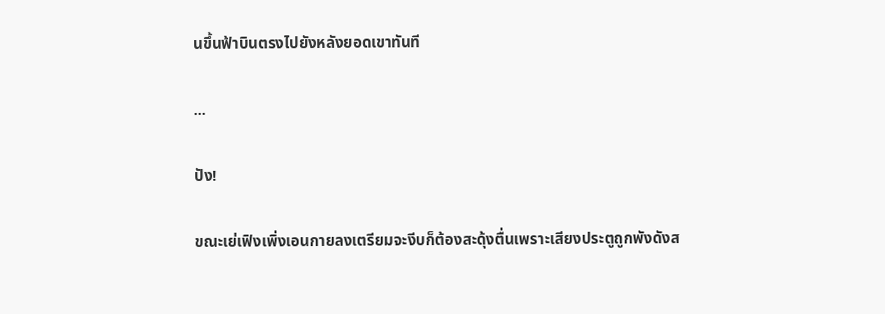นขึ้นฟ้าบินตรงไปยังหลังยอดเขาทันที

...

ปัง!

ขณะเย่เฟิงเพิ่งเอนกายลงเตรียมจะงีบก็ต้องสะดุ้งตื่นเพราะเสียงประตูถูกพังดังส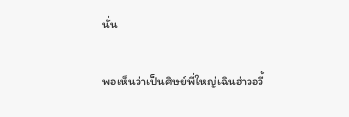นั่น

พอเห็นว่าเป็นศิษย์พี่ใหญ่เฉินฮ่าวอวี้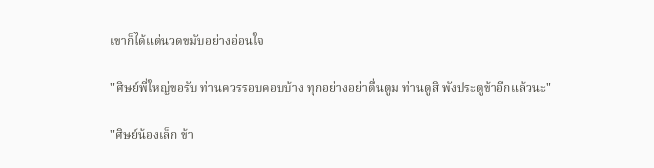เขาก็ได้แต่นวดขมับอย่างอ่อนใจ

"ศิษย์พี่ใหญ่ขอรับ ท่านควรรอบคอบบ้าง ทุกอย่างอย่าตื่นตูม ท่านดูสิ พังประตูข้าอีกแล้วนะ"

"ศิษย์น้องเล็ก ข้า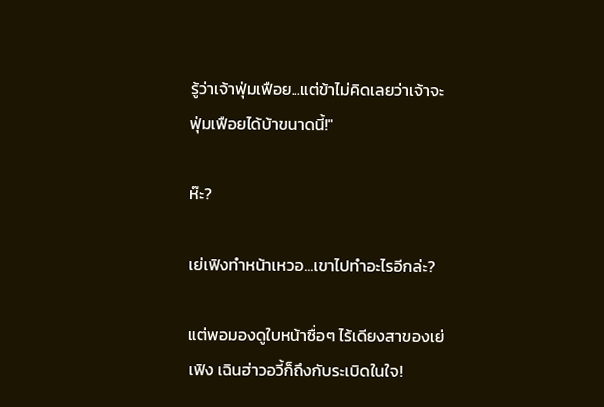รู้ว่าเจ้าฟุ่มเฟือย...แต่ข้าไม่คิดเลยว่าเจ้าจะฟุ่มเฟือยได้บ้าขนาดนี้!"

ห๊ะ?

เย่เฟิงทำหน้าเหวอ...เขาไปทำอะไรอีกล่ะ?

แต่พอมองดูใบหน้าซื่อๆ ไร้เดียงสาของเย่เฟิง เฉินฮ่าวอวี้ก็ถึงกับระเบิดในใจ!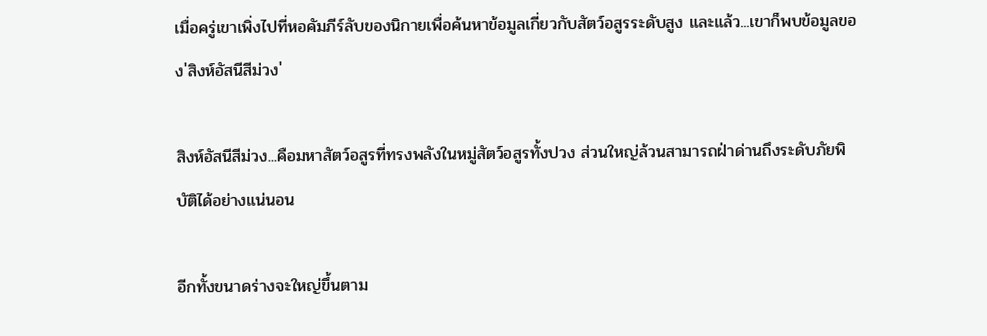เมื่อครู่เขาเพิ่งไปที่หอคัมภีร์ลับของนิกายเพื่อค้นหาข้อมูลเกี่ยวกับสัตว์อสูรระดับสูง และแล้ว...เขาก็พบข้อมูลของ'สิงห์อัสนีสีม่วง'

สิงห์อัสนีสีม่วง...คือมหาสัตว์อสูรที่ทรงพลังในหมู่สัตว์อสูรทั้งปวง ส่วนใหญ่ล้วนสามารถฝ่าด่านถึงระดับภัยพิบัติได้อย่างแน่นอน

อีกทั้งขนาดร่างจะใหญ่ขึ้นตาม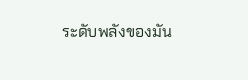ระดับพลังของมัน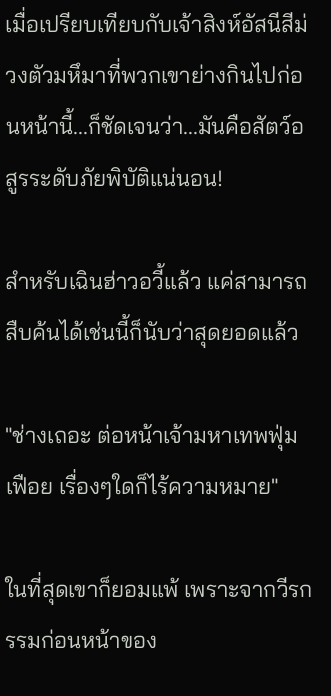เมื่อเปรียบเทียบกับเจ้าสิงห์อัสนีสีม่วงตัวมหึมาที่พวกเขาย่างกินไปก่อนหน้านี้...ก็ชัดเจนว่า...มันคือสัตว์อสูรระดับภัยพิบัติแน่นอน!

สำหรับเฉินฮ่าวอวี้แล้ว แค่สามารถสืบค้นได้เช่นนี้ก็นับว่าสุดยอดแล้ว

"ช่างเถอะ ต่อหน้าเจ้ามหาเทพฟุ่มเฟือย เรื่องๆใดก็ไร้ความหมาย"

ในที่สุดเขาก็ยอมแพ้ เพราะจากวีรกรรมก่อนหน้าของ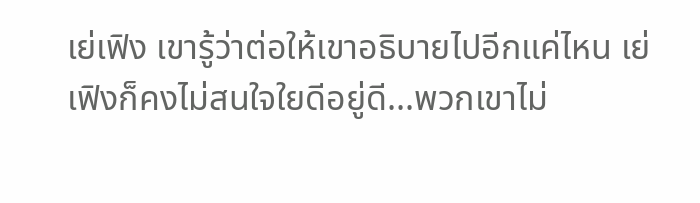เย่เฟิง เขารู้ว่าต่อให้เขาอธิบายไปอีกแค่ไหน เย่เฟิงก็คงไม่สนใจใยดีอยู่ดี...พวกเขาไม่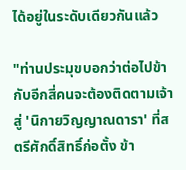ได้อยู่ในระดับเดียวกันแล้ว

"ท่านประมุขบอกว่าต่อไปข้ากับอีกสี่คนจะต้องติดตามเจ้าสู่ 'นิกายวิญญาณดารา' ที่สตรีศักดิ์สิทธิ์ก่อตั้ง ข้า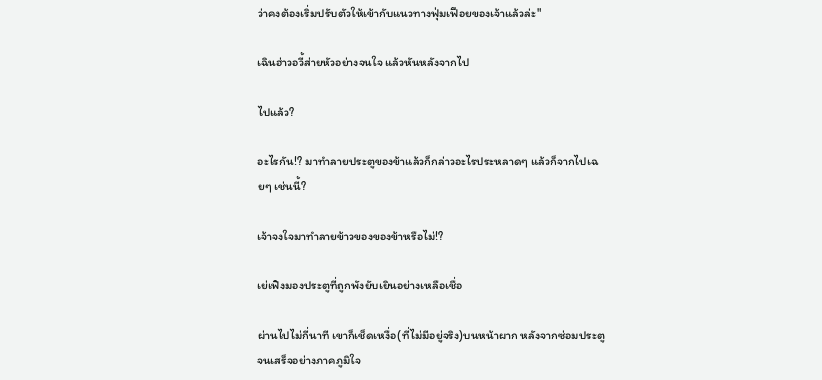ว่าคงต้องเริ่มปรับตัวให้เข้ากับแนวทางฟุ่มเฟือยของเจ้าแล้วล่ะ"

เฉินฮ่าวอวี้ส่ายหัวอย่างจนใจ แล้วหันหลังจากไป

ไปแล้ว?

อะไรกัน!? มาทำลายประตูของข้าแล้วก็กล่าวอะไรประหลาดๆ แล้วก็จากไปเฉยๆ เช่นนี้?

เจ้าจงใจมาทำลายข้าวของของข้าหรือไม่!?

เย่เฟิงมองประตูที่ถูกพังยับเยินอย่างเหลือเชื่อ

ผ่านไปไม่กี่นาที เขาก็เช็ดเหงื่อ(ที่ไม่มีอยู่จริง)บนหน้าผาก หลังจากซ่อมประตูจนเสร็จอย่างภาคภูมิใจ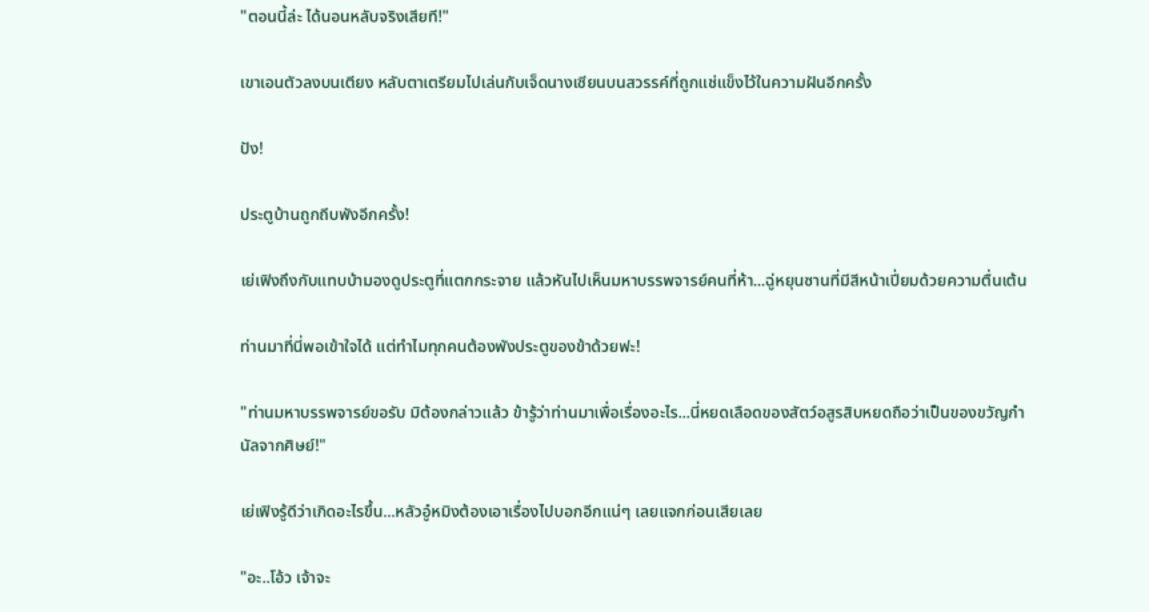"ตอนนี้ล่ะ ได้นอนหลับจริงเสียที!"

เขาเอนตัวลงบนเตียง หลับตาเตรียมไปเล่นกับเจ็ดนางเซียนบนสวรรค์ที่ถูกแช่แข็งไว้ในความฝันอีกครั้ง

ปัง!

ประตูบ้านถูกถีบพังอีกครั้ง!

เย่เฟิงถึงกับแทบบ้ามองดูประตูที่แตกกระจาย แล้วหันไปเห็นมหาบรรพจารย์คนที่ห้า...ฉู่หยุนซานที่มีสีหน้าเปี่ยมด้วยความตื่นเต้น

ท่านมาที่นี่พอเข้าใจได้ แต่ทำไมทุกคนต้องพังประตูของข้าด้วยฟะ!

"ท่านมหาบรรพจารย์ขอรับ มิต้องกล่าวแล้ว ข้ารู้ว่าท่านมาเพื่อเรื่องอะไร...นี่หยดเลือดของสัตว์อสูรสิบหยดถือว่าเป็นของขวัญกำนัลจากศิษย์!"

เย่เฟิงรู้ดีว่าเกิดอะไรขึ้น...หลัวอู๋หมิงต้องเอาเรื่องไปบอกอีกแน่ๆ เลยแจกก่อนเสียเลย

"อะ..โอ้ว เจ้าจะ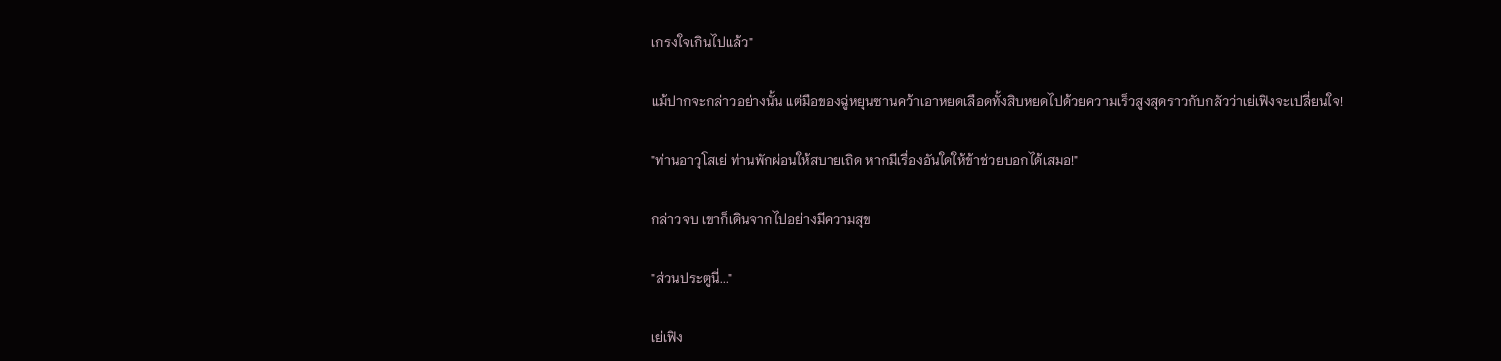เกรงใจเกินไปแล้ว"

แม้ปากจะกล่าวอย่างนั้น แต่มือของฉู่หยุนซานคว้าเอาหยดเลือดทั้งสิบหยดไปด้วยความเร็วสูงสุดราวกับกลัวว่าเย่เฟิงจะเปลี่ยนใจ!

"ท่านอาวุโสเย่ ท่านพักผ่อนให้สบายเถิด หากมีเรื่องอันใดให้ข้าช่วยบอกได้เสมอ!"

กล่าวจบ เขาก็เดินจากไปอย่างมีความสุข

"ส่วนประตูนี่..."

เย่เฟิง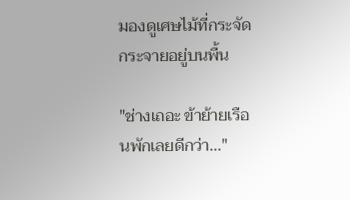มองดูเศษไม้ที่กระจัดกระจายอยู่บนพื้น

"ช่างเถอะ ข้าย้ายเรือนพักเลยดีกว่า..."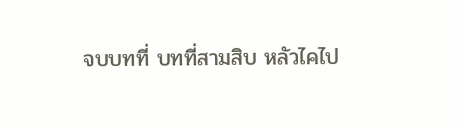จบบทที่ บทที่สามสิบ หลัวไคไป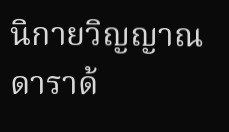นิกายวิญญาณดาราด้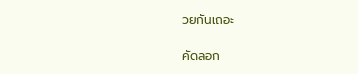วยกันเถอะ

คัดลอก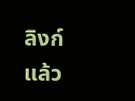ลิงก์แล้ว